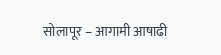सोलापूर – आगामी आषाढी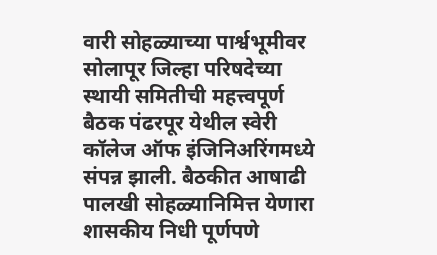वारी सोहळ्याच्या पार्श्वभूमीवर सोलापूर जिल्हा परिषदेच्या स्थायी समितीची महत्त्वपूर्ण बैठक पंढरपूर येथील स्वेरी कॉलेज ऑफ इंजिनिअरिंगमध्ये संपन्न झाली. बैठकीत आषाढी पालखी सोहळ्यानिमित्त येणारा शासकीय निधी पूर्णपणे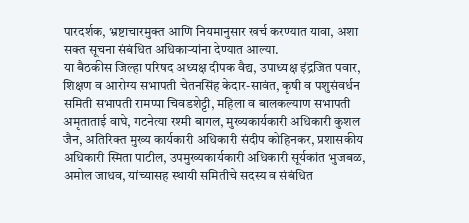पारदर्शक, भ्रष्टाचारमुक्त आणि नियमानुसार खर्च करण्यात यावा, अशा सक्त सूचना संबंधित अधिकाऱ्यांना देण्यात आल्या.
या बैठकीस जिल्हा परिषद अध्यक्ष दीपक वैद्य, उपाध्यक्ष इंद्रजित पवार, शिक्षण व आरोग्य सभापती चेतनसिंह केदार-सावंत, कृषी व पशुसंवर्धन समिती सभापती रामप्पा चिवडशेट्टी, महिला व बालकल्याण सभापती अमृताताई वाघे, गटनेत्या रश्मी बागल, मुख्यकार्यकारी अधिकारी कुशल जैन, अतिरिक्त मुख्य कार्यकारी अधिकारी संदीप कोहिनकर, प्रशासकीय अधिकारी स्मिता पाटील, उपमुख्यकार्यकारी अधिकारी सूर्यकांत भुजबळ, अमोल जाधव, यांच्यासह स्थायी समितीचे सदस्य व संबंधित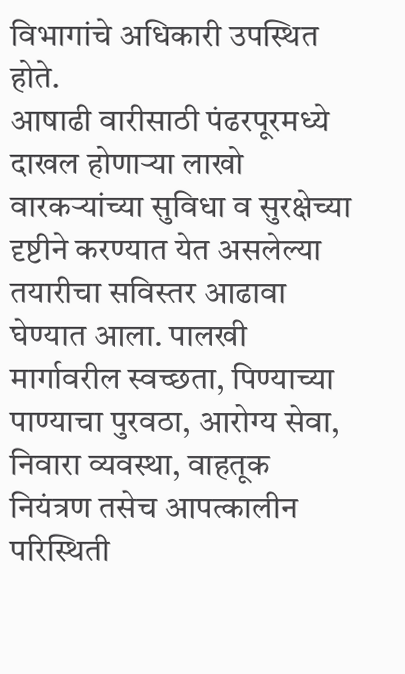विभागांचे अधिकारी उपस्थित होते.
आषाढी वारीसाठी पंढरपूरमध्ये दाखल होणाऱ्या लाखो वारकऱ्यांच्या सुविधा व सुरक्षेच्या दृष्टीने करण्यात येत असलेल्या तयारीचा सविस्तर आढावा घेण्यात आला. पालखी मार्गावरील स्वच्छता, पिण्याच्या पाण्याचा पुरवठा, आरोग्य सेवा, निवारा व्यवस्था, वाहतूक नियंत्रण तसेच आपत्कालीन परिस्थिती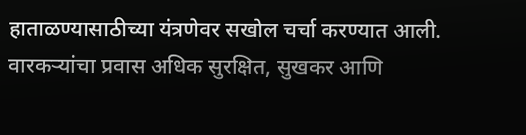हाताळण्यासाठीच्या यंत्रणेवर सखोल चर्चा करण्यात आली.
वारकऱ्यांचा प्रवास अधिक सुरक्षित, सुखकर आणि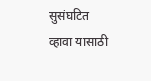सुसंघटित व्हावा यासाठी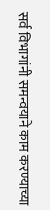सर्व विभागांनी समन्वयाने काम करण्याच्या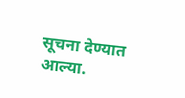सूचना देण्यात आल्या.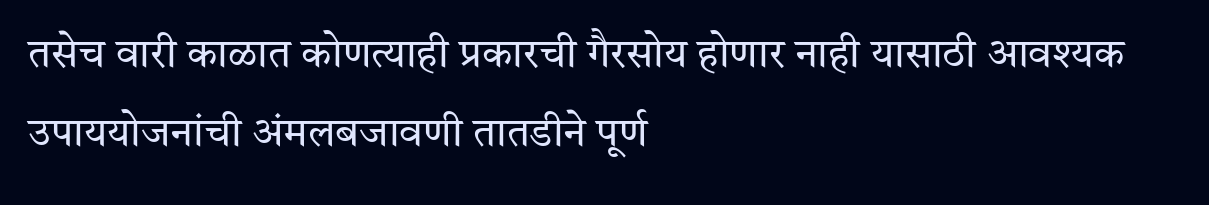तसेच वारी काळात कोणत्याही प्रकारची गैरसोय होणार नाही यासाठी आवश्यक उपाययोजनांची अंमलबजावणी तातडीने पूर्ण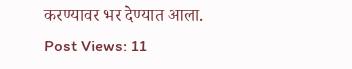करण्यावर भर देण्यात आला.
Post Views: 11